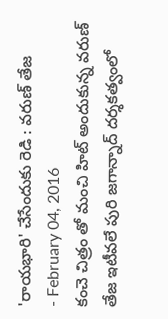'రాయభారి' చేసేందుకు రెడి : వరుణ్ తేజ
- February 04, 2016
కంచె చిత్రం తో మంచి హిట్ అందుకున్న వరుణ్ తేజ ఇటీవలే పురి జగాన్నాద్ దర్శకత్వంలో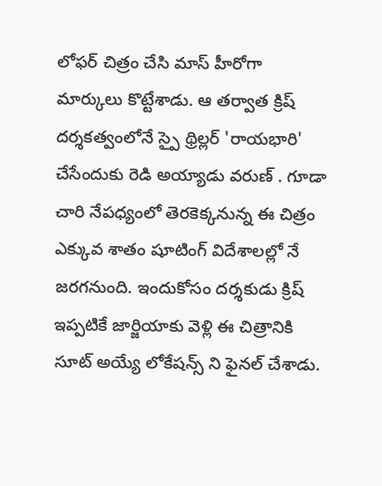లోఫర్ చిత్రం చేసి మాస్ హీరోగా మార్కులు కొట్టేశాడు. ఆ తర్వాత క్రిష్ దర్శకత్వంలోనే స్పై థ్రిల్లర్ 'రాయభారి' చేసేందుకు రెడి అయ్యాడు వరుణ్ . గూడా చారి నేపధ్యంలో తెరకెక్కనున్న ఈ చిత్రం ఎక్కువ శాతం షూటింగ్ విదేశాలల్లో నే జరగనుంది. ఇందుకోసం దర్శకుడు క్రిష్ ఇప్పటికే జార్జియాకు వెళ్లి ఈ చిత్రానికి సూట్ అయ్యే లోకేషన్స్ ని ఫైనల్ చేశాడు.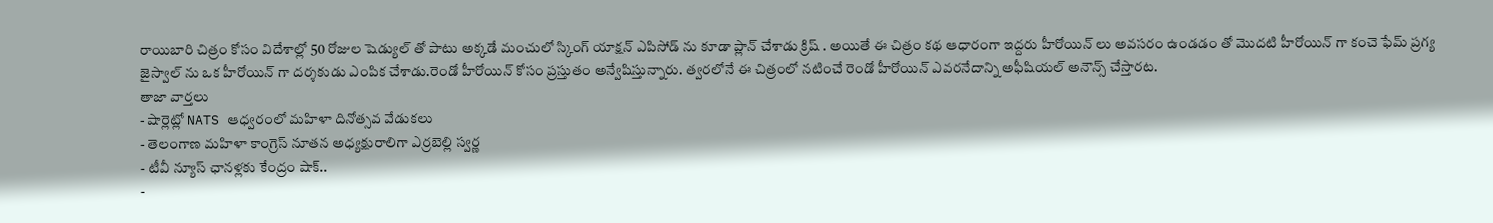రాయిబారి చిత్రం కోసం విదేశాల్లో 50 రోజుల షెడ్యుల్ తో పాటు అక్కడే మంచులో స్కింగ్ యాక్షన్ ఎపిసోడ్ ను కూడా ప్లాన్ చేశాడు క్రిష్ . అయితే ఈ చిత్రం కథ ఆధారంగా ఇద్దరు హీరోయిన్ లు అవసరం ఉండడం తో మొదటి హీరోయిన్ గా కంచె ఫేమ్ ప్రగ్య జైస్వాల్ ను ఒక హీరోయిన్ గా దర్శకుడు ఎంపిక చేశాడు.రెండో హీరోయిన్ కోసం ప్రస్తుతం అన్వేషిస్తున్నారు. త్వరలోనే ఈ చిత్రంలో నటించే రెండో హీరోయిన్ ఎవరనేదాన్ని అఫీషియల్ అనౌన్స్ చేస్తారట.
తాజా వార్తలు
- షార్లెట్లో NATS ఆధ్వరంలో మహిళా దినోత్సవ వేడుకలు
- తెలంగాణ మహిళా కాంగ్రెస్ నూతన అధ్యక్షురాలిగా ఎర్రబెల్లి స్వర్ణ
- టీవీ న్యూస్ ఛానళ్లకు కేంద్రం షాక్..
-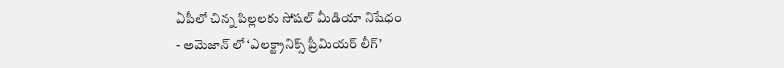ఏపీలో చిన్న పిల్లలకు సోషల్ మీడియా నిషేధం
- అమెజాన్ లో ‘ఎలక్ట్రానిక్స్ ప్రీమియర్ లీగ్’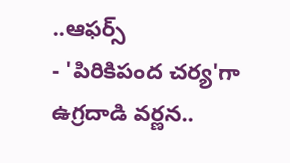..ఆఫర్స్
- 'పిరికిపంద చర్య'గా ఉగ్రదాడి వర్ణన..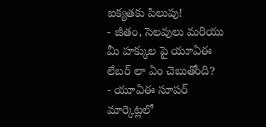ఐక్యతకు పిలుపు!
- జీతం, సెలవులు మరియు మీ హక్కుల పై యూఏఈ లేబర్ లా ఏం చెబుతోంది?
- యూఏఈ సూపర్ మార్కెట్లలో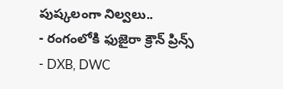పుష్కలంగా నిల్వలు..
- రంగంలోకి ఫుజైరా క్రౌన్ ప్రిన్స్
- DXB, DWC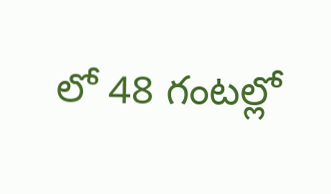లో 48 గంటల్లో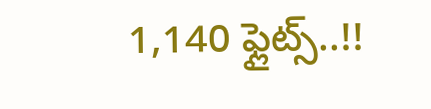1,140 ఫ్లైట్స్..!!